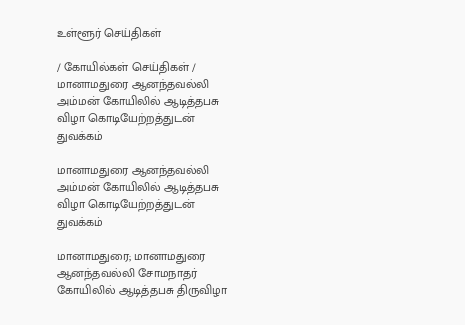உள்ளூர் செய்திகள்

/ கோயில்கள் செய்திகள் / மானாமதுரை ஆனந்தவல்லி அம்மன் கோயிலில் ஆடித்தபசு விழா கொடியேற்றத்துடன் துவக்கம்

மானாமதுரை ஆனந்தவல்லி அம்மன் கோயிலில் ஆடித்தபசு விழா கொடியேற்றத்துடன் துவக்கம்

மானாமதுரை; மானாமதுரை ஆனந்தவல்லி சோமநாதர் கோயிலில் ஆடித்தபசு திருவிழா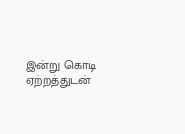இன்று கொடி ஏற்றத்துடன்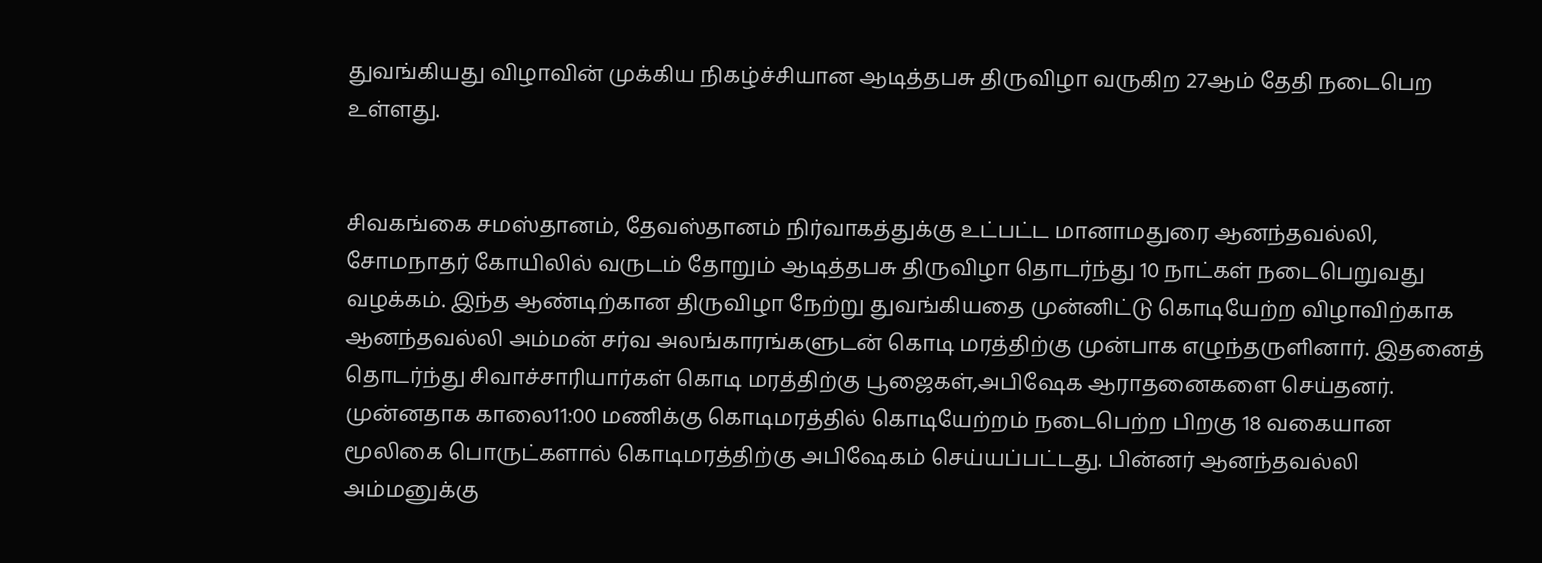துவங்கியது விழாவின் முக்கிய நிகழ்ச்சியான ஆடித்தபசு திருவிழா வருகிற 27ஆம் தேதி நடைபெற உள்ளது.


சிவகங்கை சமஸ்தானம், தேவஸ்தானம் நிர்வாகத்துக்கு உட்பட்ட மானாமதுரை ஆனந்தவல்லி, சோமநாதர் கோயிலில் வருடம் தோறும் ஆடித்தபசு திருவிழா தொடர்ந்து 10 நாட்கள் நடைபெறுவது வழக்கம். இந்த ஆண்டிற்கான திருவிழா நேற்று துவங்கியதை முன்னிட்டு கொடியேற்ற விழாவிற்காக ஆனந்தவல்லி அம்மன் சர்வ அலங்காரங்களுடன் கொடி மரத்திற்கு முன்பாக எழுந்தருளினார். இதனைத் தொடர்ந்து சிவாச்சாரியார்கள் கொடி மரத்திற்கு பூஜைகள்,அபிஷேக ஆராதனைகளை செய்தனர். முன்னதாக காலை11:00 மணிக்கு கொடிமரத்தில் கொடியேற்றம் நடைபெற்ற பிறகு 18 வகையான மூலிகை பொருட்களால் கொடிமரத்திற்கு அபிஷேகம் செய்யப்பட்டது. பின்னர் ஆனந்தவல்லி அம்மனுக்கு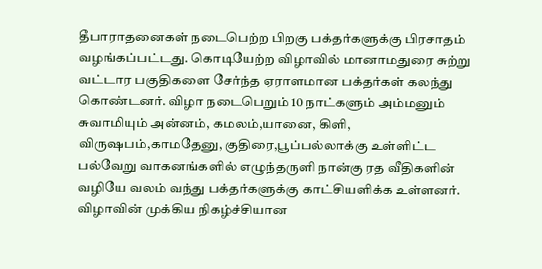தீபாராதனைகள் நடைபெற்ற பிறகு பக்தர்களுக்கு பிரசாதம் வழங்கப்பட்டது. கொடியேற்ற விழாவில் மானாமதுரை சுற்று வட்டார பகுதிகளை சேர்ந்த ஏராளமான பக்தர்கள் கலந்து கொண்டனர். விழா நடைபெறும் 10 நாட்களும் அம்மனும் சுவாமியும் அன்னம், கமலம்,யானை, கிளி, விருஷபம்,காமதேனு, குதிரை,பூப்பல்லாக்கு உள்ளிட்ட பல்வேறு வாகனங்களில் எழுந்தருளி நான்கு ரத வீதிகளின் வழியே வலம் வந்து பக்தர்களுக்கு காட்சியளிக்க உள்ளனர். விழாவின் முக்கிய நிகழ்ச்சியான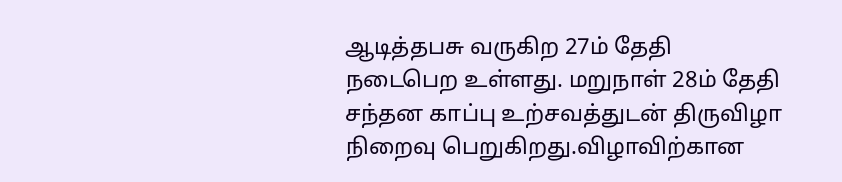ஆடித்தபசு வருகிற 27ம் தேதி நடைபெற உள்ளது. மறுநாள் 28ம் தேதி சந்தன காப்பு உற்சவத்துடன் திருவிழா நிறைவு பெறுகிறது.விழாவிற்கான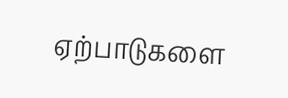ஏற்பாடுகளை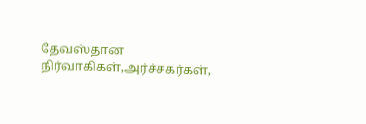தேவஸ்தான நிர்வாகிகள்,அர்ச்சகர்கள்,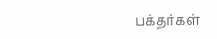பக்தர்கள்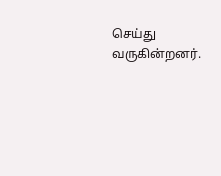செய்து வருகின்றனர்.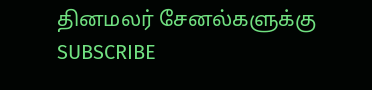தினமலர் சேனல்களுக்கு SUBSCRIBE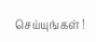செய்யுங்கள் !